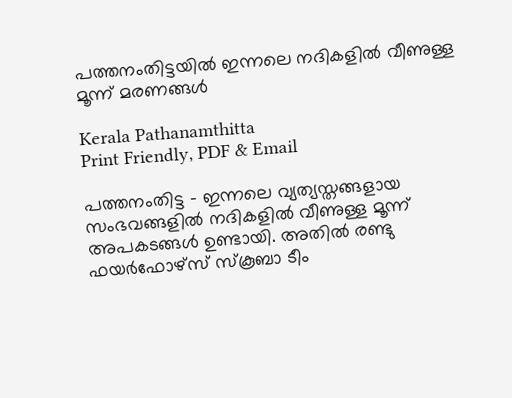പത്തനംതിട്ടയിൽ ഇന്നലെ നദികളിൽ വീണുള്ള മൂന്ന് മരണങ്ങൾ

Kerala Pathanamthitta
Print Friendly, PDF & Email

പത്തനംതിട്ട – ഇന്നലെ വ്യത്യസ്തങ്ങളായ സംഭവങ്ങളിൽ നദികളിൽ വീണുള്ള മൂന്ന് അപകടങ്ങൾ ഉണ്ടായി. അതിൽ രണ്ടു ഫയർഫോഴ്‌സ് സ്‌കൂബാ ടീം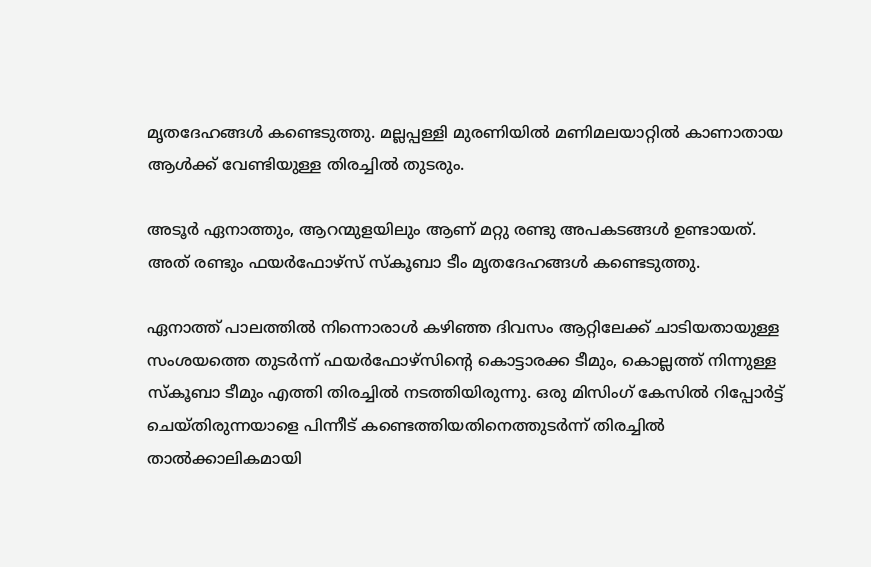മൃതദേഹങ്ങൾ കണ്ടെടുത്തു. മല്ലപ്പള്ളി മുരണിയിൽ മണിമലയാറ്റിൽ കാണാതായ ആൾക്ക് വേണ്ടിയുള്ള തിരച്ചിൽ തുടരും.

അടൂർ ഏനാത്തും, ആറന്മുളയിലും ആണ് മറ്റു രണ്ടു അപകടങ്ങൾ ഉണ്ടായത്. അത് രണ്ടും ഫയർഫോഴ്‌സ് സ്‌കൂബാ ടീം മൃതദേഹങ്ങൾ കണ്ടെടുത്തു.

ഏനാത്ത് പാലത്തിൽ നിന്നൊരാൾ കഴിഞ്ഞ ദിവസം ആറ്റിലേക്ക് ചാടിയതായുള്ള സംശയത്തെ തുടർന്ന് ഫയർഫോഴ്‌സിന്റെ കൊട്ടാരക്ക ടീമും, കൊല്ലത്ത് നിന്നുള്ള സ്‌കൂബാ ടീമും എത്തി തിരച്ചിൽ നടത്തിയിരുന്നു. ഒരു മിസിംഗ് കേസിൽ റിപ്പോർട്ട് ചെയ്തിരുന്നയാളെ പിന്നീട് കണ്ടെത്തിയതിനെത്തുടർന്ന് തിരച്ചിൽ താൽക്കാലികമായി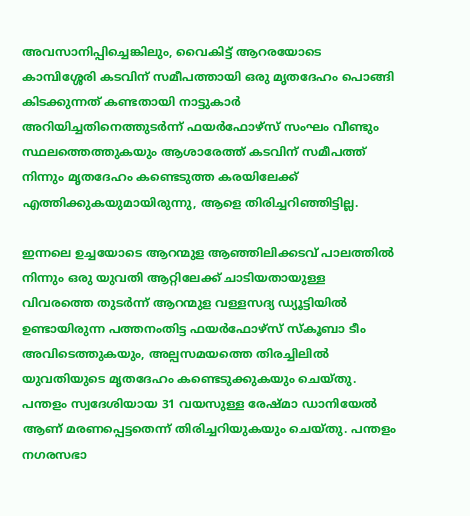അവസാനിപ്പിച്ചെങ്കിലും, വൈകിട്ട് ആറരയോടെ കാമ്പിശ്ശേരി കടവിന് സമീപത്തായി ഒരു മൃതദേഹം പൊങ്ങി കിടക്കുന്നത് കണ്ടതായി നാട്ടുകാർ അറിയിച്ചതിനെത്തുടർന്ന് ഫയർഫോഴ്‌സ് സംഘം വീണ്ടും സ്ഥലത്തെത്തുകയും ആശാരേത്ത് കടവിന് സമീപത്ത് നിന്നും മൃതദേഹം കണ്ടെടുത്ത കരയിലേക്ക് എത്തിക്കുകയുമായിരുന്നു, ആളെ തിരിച്ചറിഞ്ഞിട്ടില്ല.

ഇന്നലെ ഉച്ചയോടെ ആറന്മുള ആഞ്ഞിലിക്കടവ് പാലത്തിൽ നിന്നും ഒരു യുവതി ആറ്റിലേക്ക് ചാടിയതായുള്ള വിവരത്തെ തുടർന്ന് ആറന്മുള വള്ളസദ്യ ഡ്യൂട്ടിയിൽ ഉണ്ടായിരുന്ന പത്തനംതിട്ട ഫയർഫോഴ്‌സ് സ്‌കൂബാ ടീം അവിടെത്തുകയും, അല്പസമയത്തെ തിരച്ചിലിൽ യുവതിയുടെ മൃതദേഹം കണ്ടെടുക്കുകയും ചെയ്തു. പന്തളം സ്വദേശിയായ 31 വയസുള്ള രേഷ്മാ ഡാനിയേൽ ആണ് മരണപ്പെട്ടതെന്ന് തിരിച്ചറിയുകയും ചെയ്തു. പന്തളം നഗരസഭാ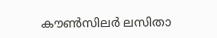കൗൺസിലർ ലസിതാ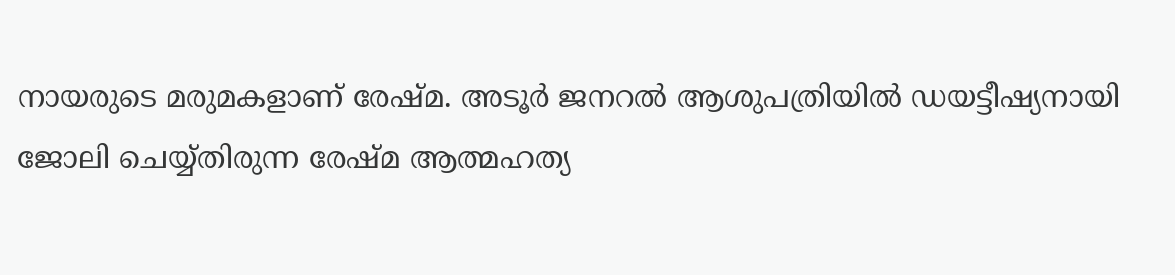നായരുടെ മരുമകളാണ് രേഷ്‌മ. അടൂർ ജനറൽ ആശുപത്രിയിൽ ഡയട്ടീഷ്യനായി ജോലി ചെയ്യ്തിരുന്ന രേഷ്മ ആത്മഹത്യ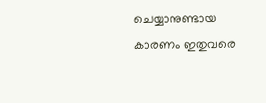ചെയ്യാനുണ്ടായ കാരണം ഇതുവരെ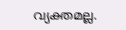വ്യക്തമല്ല.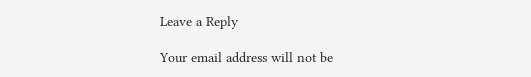Leave a Reply

Your email address will not be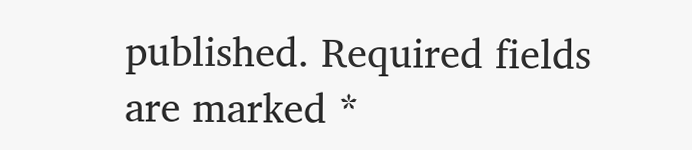published. Required fields are marked *